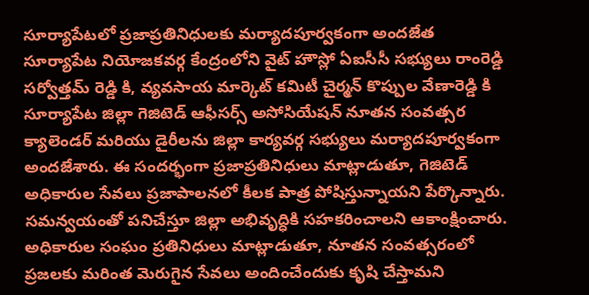సూర్యాపేటలో ప్రజాప్రతినిధులకు మర్యాదపూర్వకంగా అందజేత
సూర్యాపేట నియోజకవర్గ కేంద్రంలోని వైట్ హౌస్లో ఏఐసీసీ సభ్యులు రాంరెడ్డి సర్వోత్తమ్ రెడ్డి కి, వ్యవసాయ మార్కెట్ కమిటీ చైర్మన్ కొప్పుల వేణారెడ్డి కి సూర్యాపేట జిల్లా గెజిటెడ్ ఆఫీసర్స్ అసోసియేషన్ నూతన సంవత్సర క్యాలెండర్ మరియు డైరీలను జిల్లా కార్యవర్గ సభ్యులు మర్యాదపూర్వకంగా అందజేశారు. ఈ సందర్భంగా ప్రజాప్రతినిధులు మాట్లాడుతూ, గెజిటెడ్ అధికారుల సేవలు ప్రజాపాలనలో కీలక పాత్ర పోషిస్తున్నాయని పేర్కొన్నారు. సమన్వయంతో పనిచేస్తూ జిల్లా అభివృద్ధికి సహకరించాలని ఆకాంక్షించారు. అధికారుల సంఘం ప్రతినిధులు మాట్లాడుతూ, నూతన సంవత్సరంలో ప్రజలకు మరింత మెరుగైన సేవలు అందించేందుకు కృషి చేస్తామని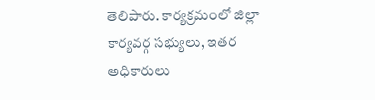తెలిపారు. కార్యక్రమంలో జిల్లా కార్యవర్గ సభ్యులు, ఇతర అధికారులు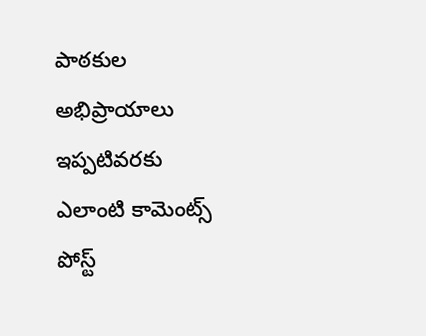పాఠకుల అభిప్రాయాలు
ఇప్పటివరకు ఎలాంటి కామెంట్స్ పోస్ట్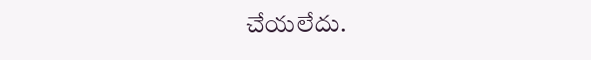చేయలేదు.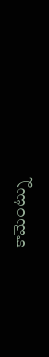కామెంట్ను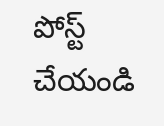పోస్ట్ చేయండి